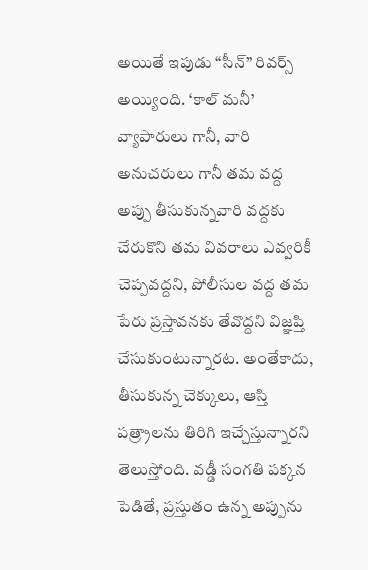అయితే ఇపుడు “సీన్” రివర్స్ అయ్యింది. ‘కాల్ మనీ’ వ్యాపారులు గానీ, వారి అనుచరులు గానీ తమ వద్ద అప్పు తీసుకున్నవారి వద్దకు చేరుకొని తమ వివరాలు ఎవ్వరికీ చెప్పవద్దని, పోలీసుల వద్ద తమ పేరు ప్రస్తావనకు తేవొద్దని విజ్ఞప్తి చేసుకుంటున్నారట. అంతేకాదు, తీసుకున్న చెక్కులు, ఆస్తి పత్ర్రాలను తిరిగి ఇచ్చేస్తున్నారని తెలుస్తోంది. వడ్డీ సంగతి పక్కన పెడితే, ప్రస్తుతం ఉన్న అప్పును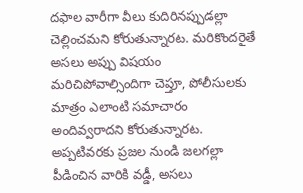దఫాల వారీగా వీలు కుదిరినప్పుడల్లా చెల్లించమని కోరుతున్నారట. మరికొందరైతే అసలు అప్పు విషయం మరిచిపోవాల్సిందిగా చెప్తూ, పోలీసులకు మాత్రం ఎలాంటి సమాచారం అందివ్వరాదని కోరుతున్నారట.
అప్పటివరకు ప్రజల నుండి జలగల్లా పీడించిన వారికి వడ్డీ, అసలు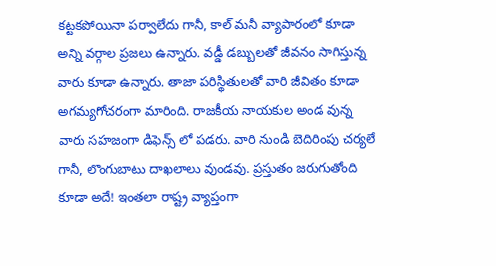కట్టకపోయినా పర్వాలేదు గానీ, కాల్ మనీ వ్యాపారంలో కూడా అన్ని వర్గాల ప్రజలు ఉన్నారు. వడ్డీ డబ్బులతో జీవనం సాగిస్తున్న వారు కూడా ఉన్నారు. తాజా పరిస్థితులతో వారి జీవితం కూడా అగమ్యగోచరంగా మారింది. రాజకీయ నాయకుల అండ వున్న వారు సహజంగా డిఫెన్స్ లో పడరు. వారి నుండి బెదిరింపు చర్యలే గానీ, లొంగుబాటు దాఖలాలు వుండవు. ప్రస్తుతం జరుగుతోంది కూడా అదే! ఇంతలా రాష్ట్ర వ్యాప్తంగా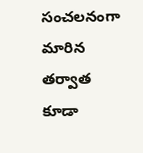సంచలనంగా మారిన తర్వాత కూడా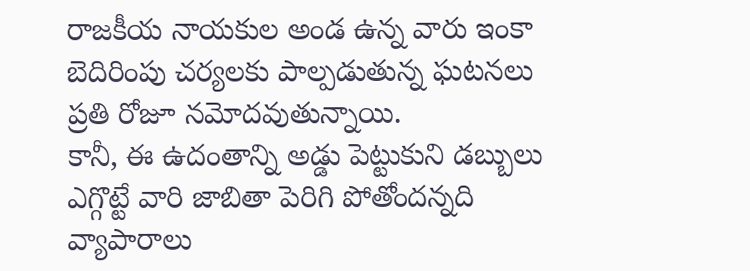రాజకీయ నాయకుల అండ ఉన్న వారు ఇంకా బెదిరింపు చర్యలకు పాల్పడుతున్న ఘటనలు ప్రతి రోజూ నమోదవుతున్నాయి.
కానీ, ఈ ఉదంతాన్ని అడ్డు పెట్టుకుని డబ్బులు ఎగ్గొట్టే వారి జాబితా పెరిగి పోతోందన్నది వ్యాపారాలు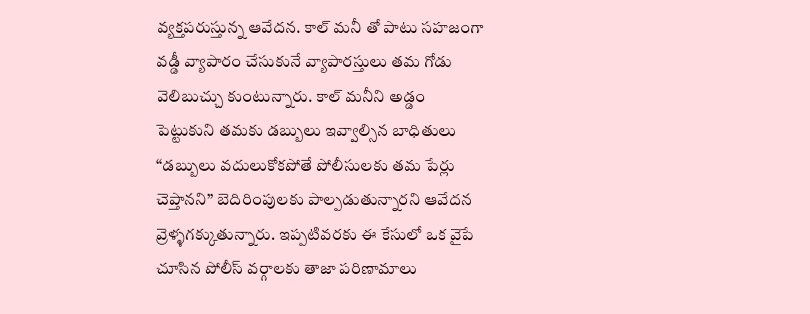వ్యక్తపరుస్తున్న ఆవేదన. కాల్ మనీ తో పాటు సహజంగా వడ్డీ వ్యాపారం చేసుకునే వ్యాపారస్తులు తమ గోడు వెలిబుచ్చు కుంటున్నారు. కాల్ మనీని అడ్డం పెట్టుకుని తమకు డబ్బులు ఇవ్వాల్సిన బాధితులు “డబ్బులు వదులుకోకపోతే పోలీసులకు తమ పేర్లు చెప్తానని” బెదిరింపులకు పాల్పడుతున్నారని ఆవేదన వ్రెళ్ళగక్కుతున్నారు. ఇప్పటివరకు ఈ కేసులో ఒక వైపే చూసిన పోలీస్ వర్గాలకు తాజా పరిణామాలు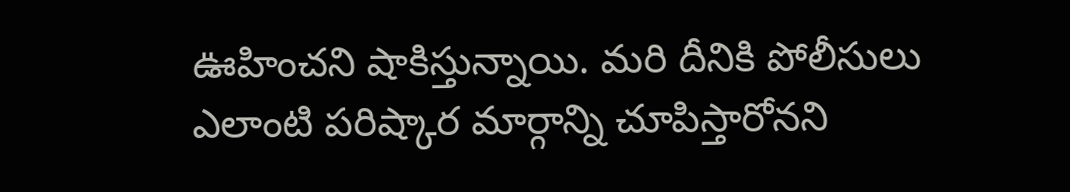ఊహించని షాకిస్తున్నాయి. మరి దీనికి పోలీసులు ఎలాంటి పరిష్కార మార్గాన్ని చూపిస్తారోనని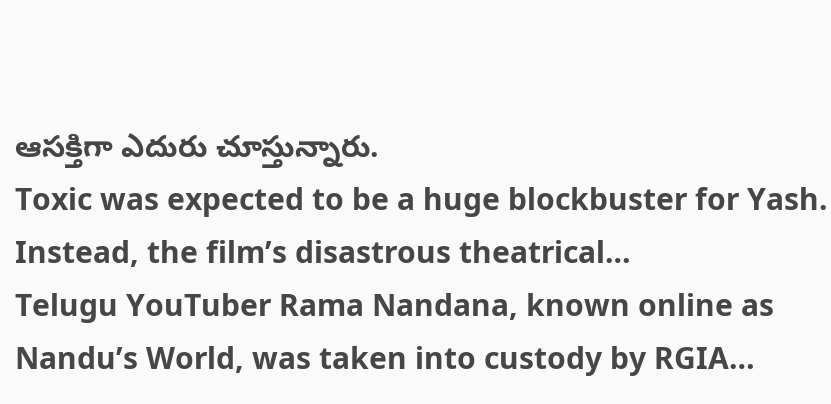ఆసక్తిగా ఎదురు చూస్తున్నారు.
Toxic was expected to be a huge blockbuster for Yash. Instead, the film’s disastrous theatrical…
Telugu YouTuber Rama Nandana, known online as Nandu’s World, was taken into custody by RGIA…